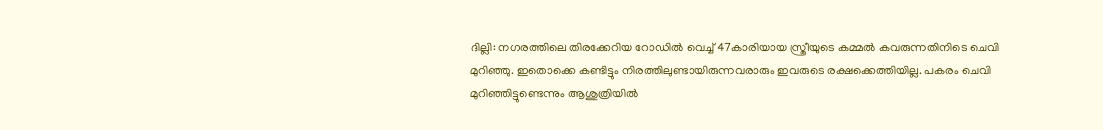ദില്ലി: നഗരത്തിലെ തിരക്കേറിയ റോഡില്‍ വെച്ച് 47കാരിയായ സ്ത്രീയുടെ കമ്മല്‍ കവരുന്നതിനിടെ ചെവി മുറിഞ്ഞു. ഇതൊക്കെ കണ്ടിട്ടും നിരത്തിലുണ്ടായിരുന്നവരാരും ഇവരുടെ രക്ഷക്കെത്തിയില്ല. പകരം ചെവി മുറിഞ്ഞിട്ടുണ്ടെന്നും ആശുത്രിയില്‍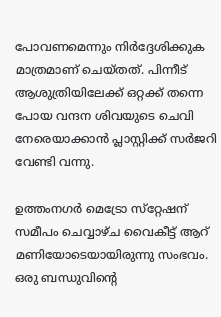പോവണമെന്നും നിര്‍ദ്ദേശിക്കുക മാത്രമാണ് ചെയ്തത്. പിന്നീട് ആശുത്രിയിലേക്ക് ഒറ്റക്ക് തന്നെ പോയ വന്ദന ശിവയുടെ ചെവി നേരെയാക്കാന്‍ പ്ലാസ്റ്റിക്ക് സര്‍ജറി വേണ്ടി വന്നു.

ഉത്തംനഗര്‍ മെട്രോ സ്‌റ്റേഷന് സമീപം ചെവ്വാഴ്ച വൈകീട്ട് ആറ് മണിയോടെയായിരുന്നു സംഭവം. ഒരു ബന്ധുവിന്റെ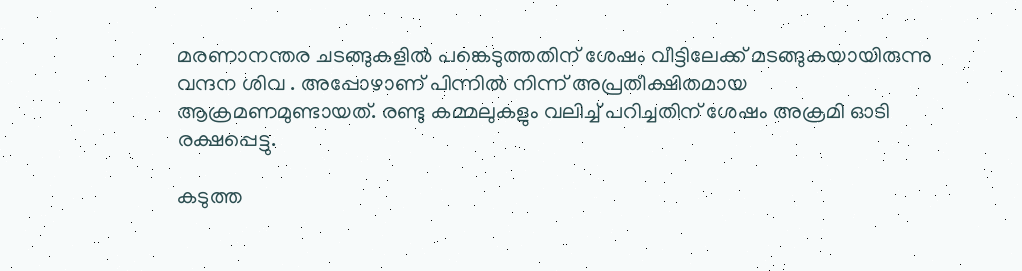മരണാനന്തര ചടങ്ങുകളില്‍ പങ്കെടുത്തതിന് ശേഷം വീട്ടിലേക്ക് മടങ്ങുകയായിരുന്നു വന്ദന ശിവ . അപ്പോഴാണ് പിന്നില്‍ നിന്ന് അപ്രതീക്ഷിതമായ ആക്രമണമുണ്ടായത്. രണ്ടു കമ്മലുകളും വലിച്ച് പറിച്ചതിന് ശേഷം അക്രമി ഓടി രക്ഷപ്പെട്ടു.

കടുത്ത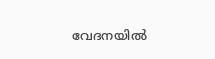വേദനയില്‍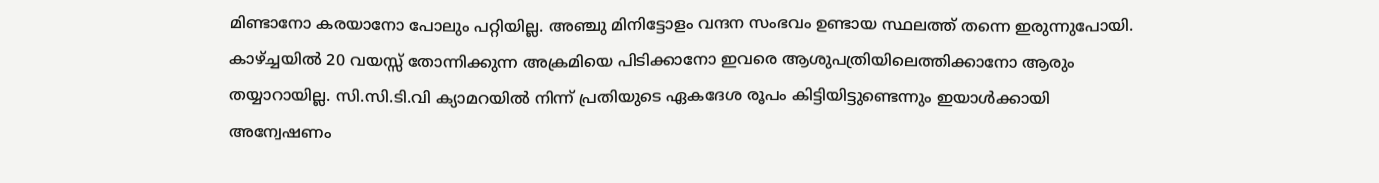മിണ്ടാനോ കരയാനോ പോലും പറ്റിയില്ല. അഞ്ചു മിനിട്ടോളം വന്ദന സംഭവം ഉണ്ടായ സ്ഥലത്ത് തന്നെ ഇരുന്നുപോയി. കാഴ്ച്ചയില്‍ 20 വയസ്സ് തോന്നിക്കുന്ന അക്രമിയെ പിടിക്കാനോ ഇവരെ ആശുപത്രിയിലെത്തിക്കാനോ ആരും തയ്യാറായില്ല. സി.സി.ടി.വി ക്യാമറയില്‍ നിന്ന് പ്രതിയുടെ ഏകദേശ രൂപം കിട്ടിയിട്ടുണ്ടെന്നും ഇയാള്‍ക്കായി അന്വേഷണം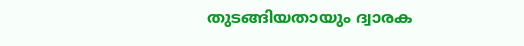തുടങ്ങിയതായും ദ്വാരക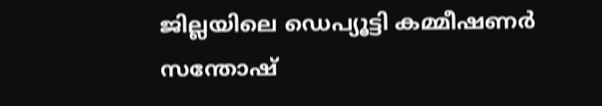ജില്ലയിലെ ഡെപ്യൂട്ടി കമ്മീഷണര്‍ സന്തോഷ്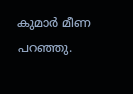കുമാര്‍ മീണ പറഞ്ഞു.